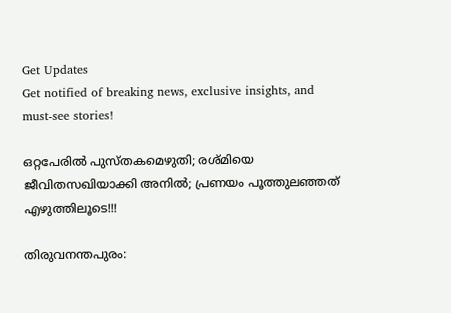Get Updates
Get notified of breaking news, exclusive insights, and must-see stories!

ഒറ്റപേരിൽ പുസ്തകമെഴുതി; രശ്മിയെ ജീവിതസഖിയാക്കി അനിൽ; പ്രണയം പൂത്തുലഞ്ഞത് എഴുത്തിലൂടെ!!!

തിരുവനന്തപുരം: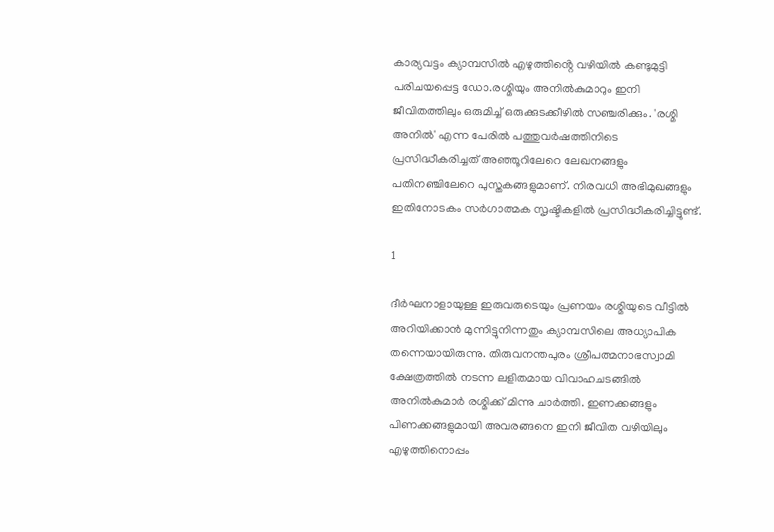കാര്യവട്ടം ക്യാമ്പസിൽ എഴുത്തിൻ്റെ വഴിയിൽ കണ്ടുമുട്ടി പരിചയപ്പെട്ട ഡോ.രശ്മിയും അനിൽകുമാറും ഇനി ജീവിതത്തിലും ഒരുമിച്ച് ഒരുക്കുടക്കീഴിൽ സഞ്ചരിക്കും. 'രശ്മി അനിൽ' എന്ന പേരിൽ പത്തുവർഷത്തിനിടെ പ്രസിദ്ധീകരിച്ചത് അഞ്ഞൂറിലേറെ ലേഖനങ്ങളും പതിനഞ്ചിലേറെ പുസ്തകങ്ങളുമാണ്. നിരവധി അഭിമുഖങ്ങളും ഇതിനോടകം സർഗാത്മക സൃഷ്ടികളിൽ പ്രസിദ്ധീകരിച്ചിട്ടുണ്ട്.

1

ദീർഘനാളായുള്ള ഇരുവരുടെയും പ്രണയം രശ്മിയുടെ വീട്ടിൽ അറിയിക്കാൻ മുന്നിട്ടുനിന്നതും ക്യാമ്പസിലെ അധ്യാപിക തന്നെയായിരുന്നു. തിരുവനന്തപുരം ശ്രീപത്മനാഭസ്വാമി ക്ഷേത്രത്തിൽ നടന്ന ലളിതമായ വിവാഹചടങ്ങിൽ അനിൽകുമാർ രശ്മിക്ക് മിന്നു ചാർത്തി. ഇണക്കങ്ങളും പിണക്കങ്ങളുമായി അവരങ്ങനെ ഇനി ജീവിത വഴിയിലും എഴുത്തിനൊപ്പം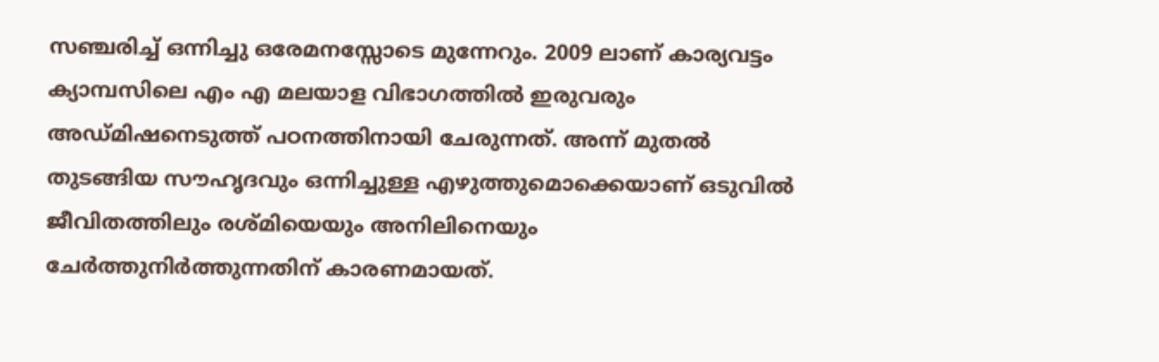സഞ്ചരിച്ച് ഒന്നിച്ചു ഒരേമനസ്സോടെ മുന്നേറും. 2009 ലാണ് കാര്യവട്ടം ക്യാമ്പസിലെ എം എ മലയാള വിഭാഗത്തിൽ ഇരുവരും അഡ്മിഷനെടുത്ത് പഠനത്തിനായി ചേരുന്നത്. അന്ന് മുതൽ തുടങ്ങിയ സൗഹൃദവും ഒന്നിച്ചുള്ള എഴുത്തുമൊക്കെയാണ് ഒടുവിൽ ജീവിതത്തിലും രശ്മിയെയും അനിലിനെയും ചേർത്തുനിർത്തുന്നതിന് കാരണമായത്.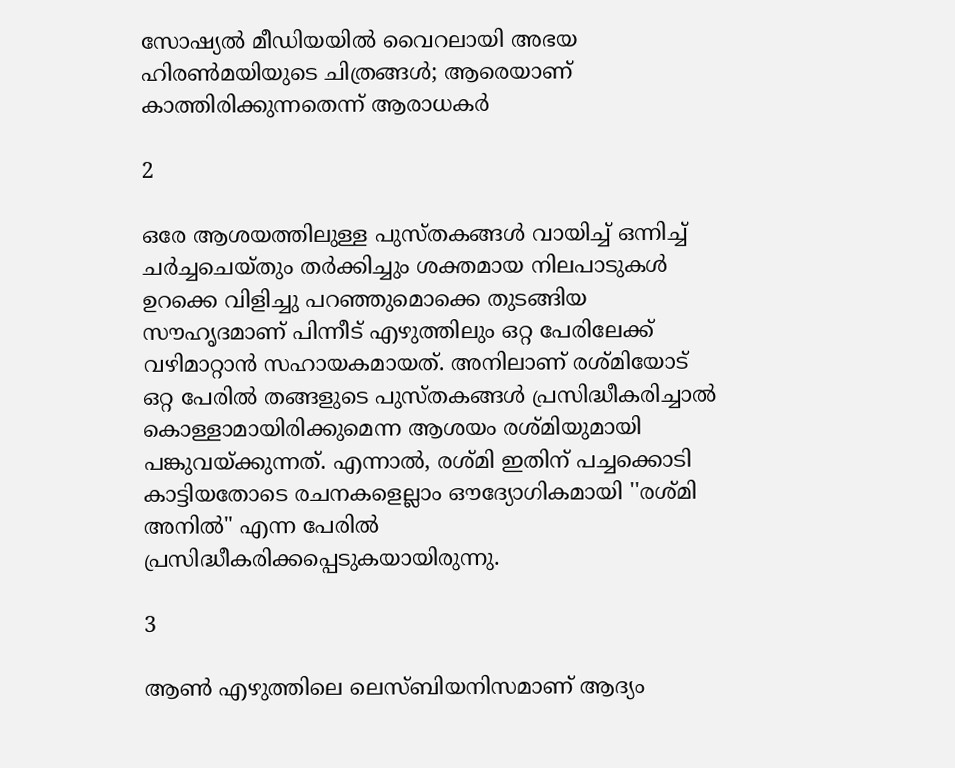സോഷ്യല്‍ മീഡിയയില്‍ വൈറലായി അഭയ ഹിരണ്‍മയിയുടെ ചിത്രങ്ങള്‍; ആരെയാണ് കാത്തിരിക്കുന്നതെന്ന് ആരാധകര്‍

2

ഒരേ ആശയത്തിലുള്ള പുസ്തകങ്ങൾ വായിച്ച് ഒന്നിച്ച് ചർച്ചചെയ്തും തർക്കിച്ചും ശക്തമായ നിലപാടുകൾ ഉറക്കെ വിളിച്ചു പറഞ്ഞുമൊക്കെ തുടങ്ങിയ സൗഹൃദമാണ് പിന്നീട് എഴുത്തിലും ഒറ്റ പേരിലേക്ക് വഴിമാറ്റാൻ സഹായകമായത്. അനിലാണ് രശ്മിയോട് ഒറ്റ പേരിൽ തങ്ങളുടെ പുസ്തകങ്ങൾ പ്രസിദ്ധീകരിച്ചാൽ കൊള്ളാമായിരിക്കുമെന്ന ആശയം രശ്മിയുമായി പങ്കുവയ്ക്കുന്നത്. എന്നാൽ, രശ്മി ഇതിന് പച്ചക്കൊടി കാട്ടിയതോടെ രചനകളെല്ലാം ഔദ്യോഗികമായി ''രശ്മി അനിൽ" എന്ന പേരിൽ പ്രസിദ്ധീകരിക്കപ്പെടുകയായിരുന്നു.

3

ആൺ എഴുത്തിലെ ലെസ്ബിയനിസമാണ് ആദ്യം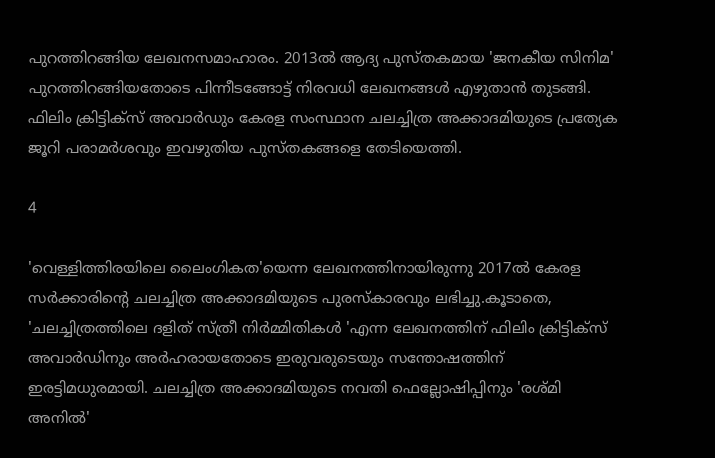പുറത്തിറങ്ങിയ ലേഖനസമാഹാരം. 2013ൽ ആദ്യ പുസ്തകമായ 'ജനകീയ സിനിമ' പുറത്തിറങ്ങിയതോടെ പിന്നീടങ്ങോട്ട് നിരവധി ലേഖനങ്ങൾ എഴുതാൻ തുടങ്ങി. ഫിലിം ക്രിട്ടിക്സ് അവാർഡും കേരള സംസ്ഥാന ചലച്ചിത്ര അക്കാദമിയുടെ പ്രത്യേക ജൂറി പരാമർശവും ഇവഴുതിയ പുസ്തകങ്ങളെ തേടിയെത്തി.

4

'വെള്ളിത്തിരയിലെ ലൈംഗികത'യെന്ന ലേഖനത്തിനായിരുന്നു 2017ൽ കേരള സർക്കാരിൻ്റെ ചലച്ചിത്ര അക്കാദമിയുടെ പുരസ്കാരവും ലഭിച്ചു.കൂടാതെ, 'ചലച്ചിത്രത്തിലെ ദളിത് സ്ത്രീ നിർമ്മിതികൾ 'എന്ന ലേഖനത്തിന് ഫിലിം ക്രിട്ടിക്സ് അവാർഡിനും അർഹരായതോടെ ഇരുവരുടെയും സന്തോഷത്തിന് ഇരട്ടിമധുരമായി. ചലച്ചിത്ര അക്കാദമിയുടെ നവതി ഫെല്ലോഷിപ്പിനും 'രശ്മി അനിൽ'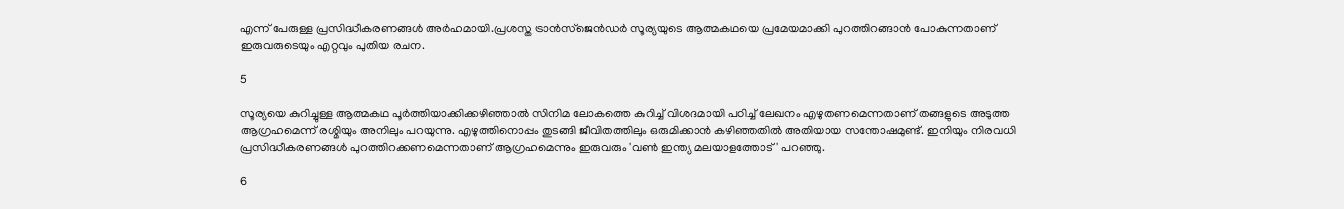എന്ന് പേരുള്ള പ്രസിദ്ധീകരണങ്ങൾ അർഹമായി.പ്രശസ്ത ട്രാൻസ്ജെൻഡർ സൂര്യയുടെ ആത്മകഥയെ പ്രമേയമാക്കി പുറത്തിറങ്ങാൻ പോകുന്നതാണ് ഇരുവരുടെയും എറ്റവും പുതിയ രചന.

5

സൂര്യയെ കുറിച്ചുള്ള ആത്മകഥ പൂർത്തിയാക്കിക്കഴിഞ്ഞാൽ സിനിമ ലോകത്തെ കുറിച്ച് വിശദമായി പഠിച്ച് ലേഖനം എഴുതണമെന്നതാണ് തങ്ങളുടെ അടുത്ത ആഗ്രഹമെന്ന് രശ്മിയും അനിലും പറയുന്നു. എഴുത്തിനൊപ്പം തുടങ്ങി ജീവിതത്തിലും ഒരുമിക്കാൻ കഴിഞ്ഞതിൽ അതിയായ സന്തോഷമുണ്ട്. ഇനിയും നിരവധി പ്രസിദ്ധീകരണങ്ങൾ പുറത്തിറക്കണമെന്നതാണ് ആഗ്രഹമെന്നും ഇരുവരും 'വൺ ഇന്ത്യ മലയാളത്തോട്' പറഞ്ഞു.

6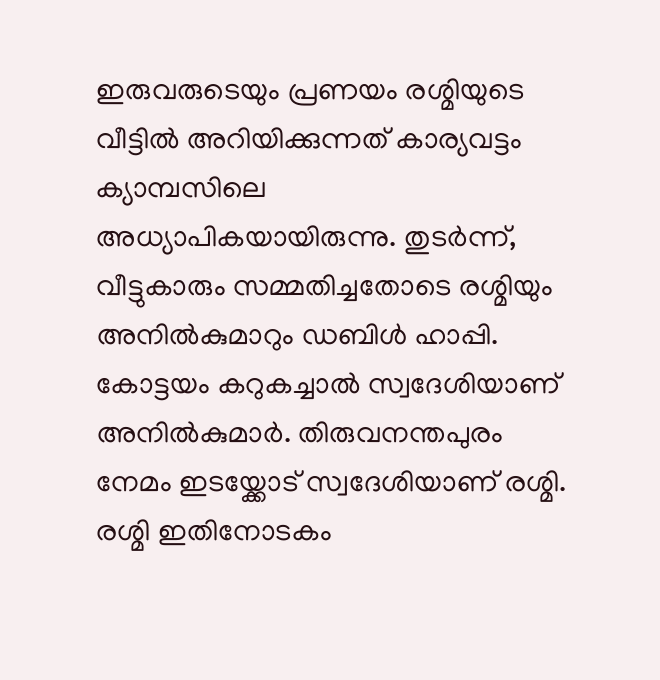ഇരുവരുടെയും പ്രണയം രശ്മിയുടെ വീട്ടിൽ അറിയിക്കുന്നത് കാര്യവട്ടം ക്യാമ്പസിലെ അധ്യാപികയായിരുന്നു. തുടർന്ന്, വീട്ടുകാരും സമ്മതിച്ചതോടെ രശ്മിയും അനിൽകുമാറും ഡബിൾ ഹാപ്പി. കോട്ടയം കറുകച്ചാൽ സ്വദേശിയാണ് അനിൽകുമാർ. തിരുവനന്തപുരം നേമം ഇടയ്ക്കോട് സ്വദേശിയാണ് രശ്മി. രശ്മി ഇതിനോടകം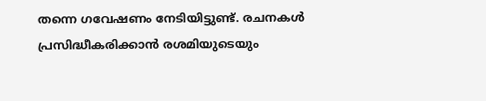തന്നെ ഗവേഷണം നേടിയിട്ടുണ്ട്. രചനകൾ പ്രസിദ്ധീകരിക്കാൻ രശമിയുടെയും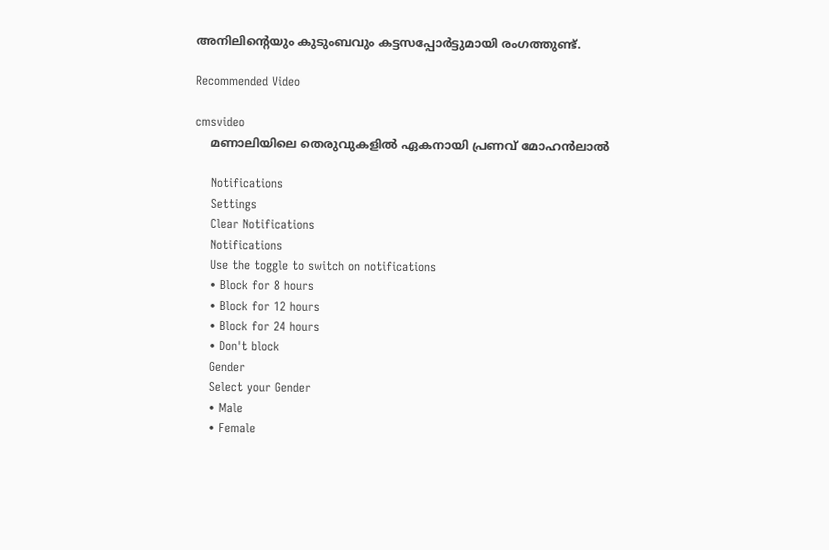അനിലിൻ്റെയും കുടുംബവും കട്ടസപ്പോർട്ടുമായി രംഗത്തുണ്ട്.

Recommended Video

cmsvideo
    മണാലിയിലെ തെരുവുകളിൽ ഏകനായി പ്രണവ് മോഹൻലാൽ

    Notifications
    Settings
    Clear Notifications
    Notifications
    Use the toggle to switch on notifications
    • Block for 8 hours
    • Block for 12 hours
    • Block for 24 hours
    • Don't block
    Gender
    Select your Gender
    • Male
    • Female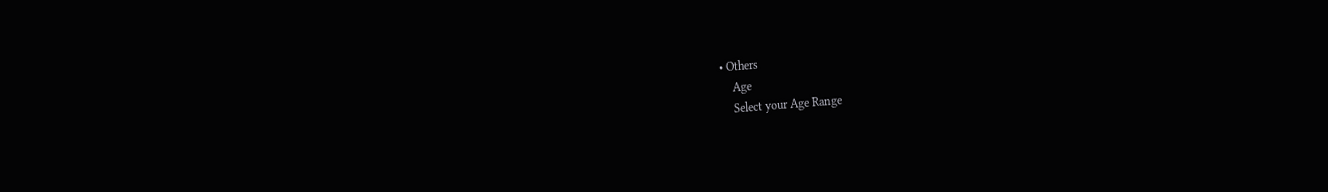• Others
    Age
    Select your Age Range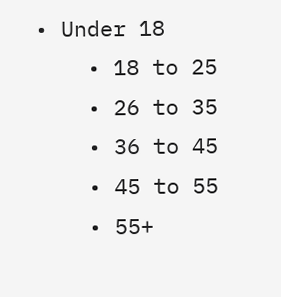• Under 18
    • 18 to 25
    • 26 to 35
    • 36 to 45
    • 45 to 55
    • 55+